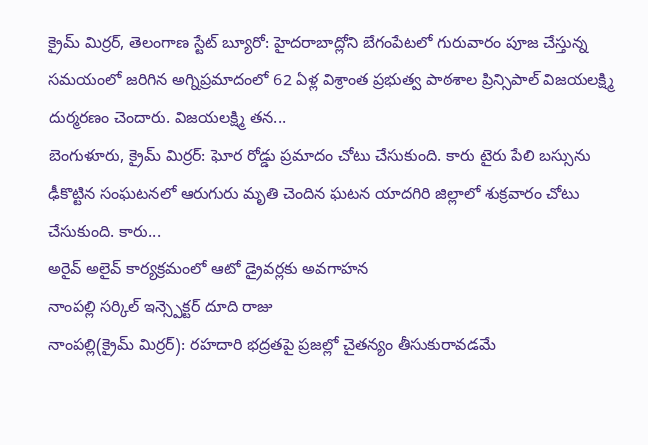క్రైమ్ మిర్రర్, తెలంగాణ స్టేట్ బ్యూరో: హైదరాబాద్లోని బేగంపేటలో గురువారం పూజ చేస్తున్న సమయంలో జరిగిన అగ్నిప్రమాదంలో 62 ఏళ్ల విశ్రాంత ప్రభుత్వ పాఠశాల ప్రిన్సిపాల్ విజయలక్ష్మి దుర్మరణం చెందారు. విజయలక్ష్మి తన...
బెంగుళూరు, క్రైమ్ మిర్రర్: ఘోర రోడ్డు ప్రమాదం చోటు చేసుకుంది. కారు టైరు పేలి బస్సును ఢీకొట్టిన సంఘటనలో ఆరుగురు మృతి చెందిన ఘటన యాదగిరి జిల్లాలో శుక్రవారం చోటు చేసుకుంది. కారు...
అరైవ్ అలైవ్ కార్యక్రమంలో ఆటో డ్రైవర్లకు అవగాహన
నాంపల్లి సర్కిల్ ఇన్స్పెక్టర్ దూది రాజు
నాంపల్లి(క్రైమ్ మిర్రర్): రహదారి భద్రతపై ప్రజల్లో చైతన్యం తీసుకురావడమే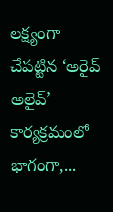లక్ష్యంగా చేపట్టిన ‘అరైవ్ అలైవ్’ కార్యక్రమంలో భాగంగా,...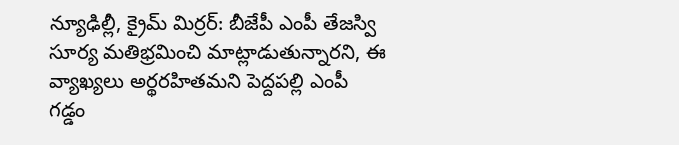న్యూఢిల్లీ, క్రైమ్ మిర్రర్: బీజేపీ ఎంపీ తేజస్వి సూర్య మతిభ్రమించి మాట్లాడుతున్నారని, ఈ వ్యాఖ్యలు అర్థరహితమని పెద్దపల్లి ఎంపీ గడ్డం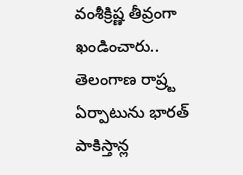వంశీక్రిష్ణ తీవ్రంగా ఖండించారు.. తెలంగాణ రాష్ర్ట ఏర్పాటును భారత్ పాకిస్తాన్ల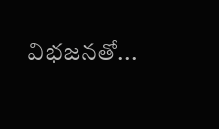విభజనతో...